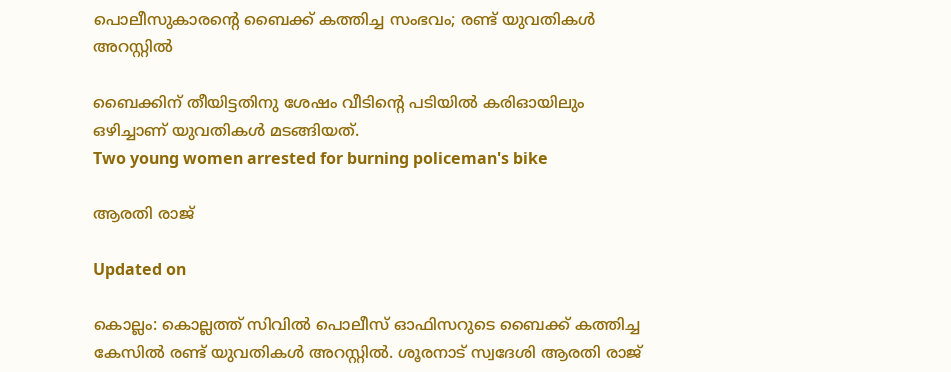പൊലീസുകാരന്‍റെ ബൈക്ക് കത്തിച്ച സംഭവം; രണ്ട് യുവതികൾ അറസ്റ്റിൽ

ബൈക്കിന് തീയിട്ടതിനു ശേഷം വീടിന്‍റെ പടിയിൽ കരിഓയിലും ഒഴിച്ചാണ് യുവതികൾ മടങ്ങിയത്.
Two young women arrested for burning policeman's bike

ആരതി രാജ്

Updated on

കൊല്ലം: കൊല്ലത്ത‌് സിവിൽ പൊലീസ് ഓഫിസറുടെ ബൈക്ക് കത്തിച്ച കേസിൽ രണ്ട് യുവതികൾ അറസ്റ്റിൽ. ശൂരനാട് സ്വദേശി ആരതി രാജ്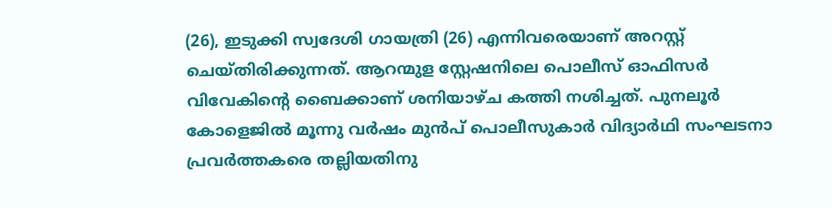(26), ഇടുക്കി സ്വദേശി ഗായത്രി (26) എന്നിവരെയാണ് അറസ്റ്റ് ചെയ്തിരിക്കുന്നത്. ആറന്മുള സ്റ്റേഷനിലെ പൊലീസ് ഓഫിസർ വിവേകിന്‍റെ ബൈക്കാണ് ശനിയാഴ്ച കത്തി നശിച്ചത്. പുനലൂർ കോളെജിൽ മൂന്നു വർഷം മുൻപ് പൊലീസുകാർ വിദ്യാർഥി സംഘടനാ പ്രവർത്തകരെ തല്ലിയതിനു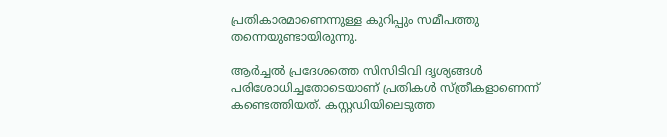പ്രതികാരമാണെന്നുള്ള കുറിപ്പും സമീപത്തു തന്നെയുണ്ടായിരുന്നു.

ആർച്ചൽ പ്രദേശത്തെ സിസിടിവി ദൃശ്യങ്ങൾ പരിശോധിച്ചതോടെയാണ് പ്രതികൾ സ്ത്രീകളാണെന്ന് കണ്ടെത്തിയത്. കസ്റ്റഡിയിലെടുത്ത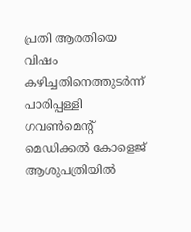പ്രതി ആരതിയെ വിഷം കഴിച്ചതിനെത്തുടർന്ന് പാരിപ്പള്ളി ഗവൺമെന്‍റ് മെഡിക്കൽ കോളെജ് ആശുപത്രിയിൽ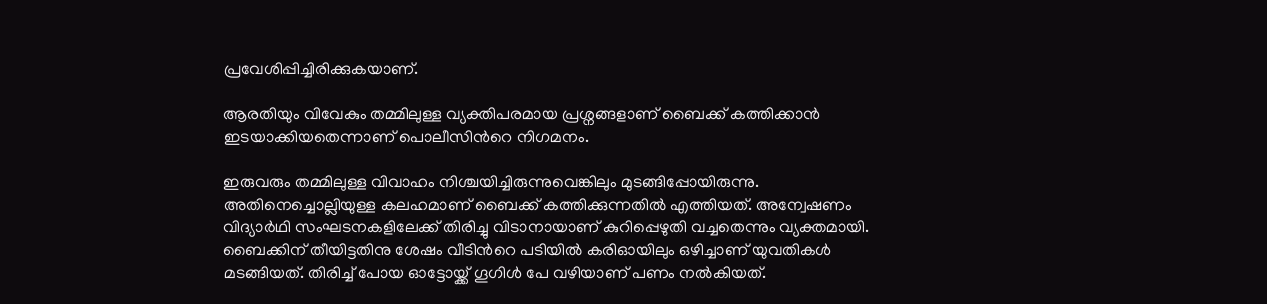പ്രവേശിപ്പിച്ചിരിക്കുകയാണ്.

ആരതിയും വിവേകും തമ്മിലുള്ള വ്യക്തിപരമായ പ്രശ്നങ്ങളാണ് ബൈക്ക് കത്തിക്കാൻ ഇടയാക്കിയതെന്നാണ് പൊലീസിന്‍റെ നിഗമനം.

ഇരുവരും തമ്മിലുള്ള വിവാഹം നിശ്ചയിച്ചിരുന്നുവെങ്കിലും മുടങ്ങിപ്പോയിരുന്നു. അതിനെച്ചൊല്ലിയുള്ള കലഹമാണ് ബൈക്ക് കത്തിക്കുന്നതിൽ എത്തിയത്. അന്വേഷണം വിദ്യാർഥി സംഘടനകളിലേക്ക് തിരിച്ചു വിടാനായാണ് കുറിപ്പെഴുതി വച്ചതെന്നും വ്യക്തമായി. ബൈക്കിന് തീയിട്ടതിനു ശേഷം വീടിന്‍റെ പടിയിൽ കരിഓയിലും ഒഴിച്ചാണ് യുവതികൾ മടങ്ങിയത്. തിരിച്ച് പോയ ഓട്ടോയ്ക്ക് ഗൂഗിൾ പേ വഴിയാണ് പണം നൽകിയത്.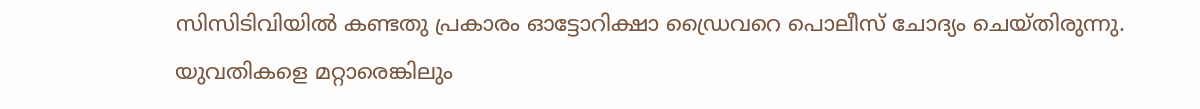സിസിടിവിയിൽ കണ്ടതു പ്രകാരം ഓട്ടോറിക്ഷാ ഡ്രൈവറെ പൊലീസ് ചോദ്യം ചെയ്തിരുന്നു. യുവതികളെ മറ്റാരെങ്കിലും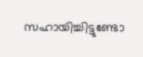സഹായിച്ചിട്ടുണ്ടോ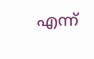എന്ന്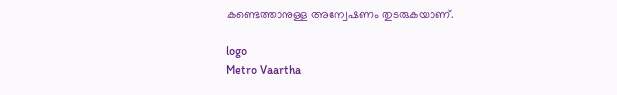കണ്ടെത്താനുള്ള അന്വേഷണം തുടരുകയാണ്.

logo
Metro Vaartha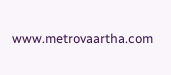www.metrovaartha.com